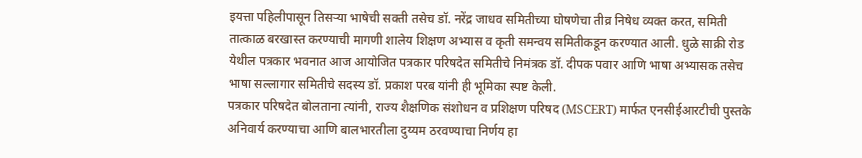इयत्ता पहिलीपासून तिसऱ्या भाषेची सक्ती तसेच डॉ. नरेंद्र जाधव समितीच्या घोषणेचा तीव्र निषेध व्यक्त करत, समिती तात्काळ बरखास्त करण्याची मागणी शालेय शिक्षण अभ्यास व कृती समन्वय समितीकडून करण्यात आली. धुळे साक्री रोड येथील पत्रकार भवनात आज आयोजित पत्रकार परिषदेत समितीचे निमंत्रक डॉ. दीपक पवार आणि भाषा अभ्यासक तसेच भाषा सल्लागार समितीचे सदस्य डॉ. प्रकाश परब यांनी ही भूमिका स्पष्ट केली.
पत्रकार परिषदेत बोलताना त्यांनी, राज्य शैक्षणिक संशोधन व प्रशिक्षण परिषद (MSCERT) मार्फत एनसीईआरटीची पुस्तके अनिवार्य करण्याचा आणि बालभारतीला दुय्यम ठरवण्याचा निर्णय हा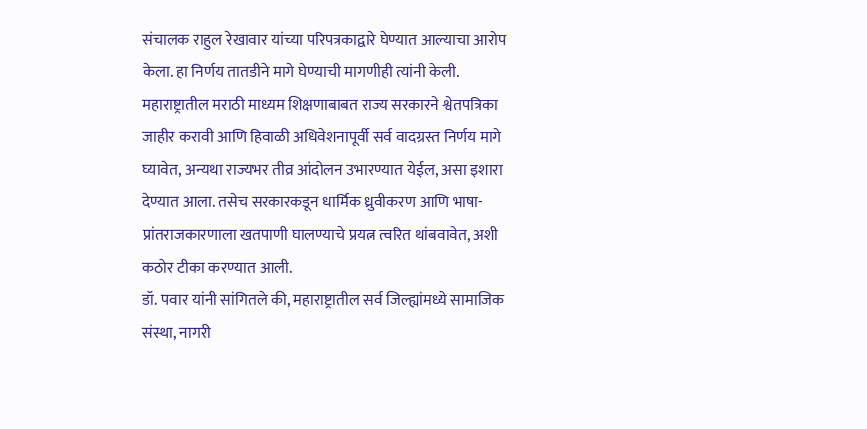संचालक राहुल रेखावार यांच्या परिपत्रकाद्वारे घेण्यात आल्याचा आरोप केला. हा निर्णय तातडीने मागे घेण्याची मागणीही त्यांनी केली. महाराष्ट्रातील मराठी माध्यम शिक्षणाबाबत राज्य सरकारने श्वेतपत्रिका जाहीर करावी आणि हिवाळी अधिवेशनापूर्वी सर्व वादग्रस्त निर्णय मागे घ्यावेत, अन्यथा राज्यभर तीव्र आंदोलन उभारण्यात येईल, असा इशारा देण्यात आला. तसेच सरकारकडून धार्मिक ध्रुवीकरण आणि भाषा-प्रांतराजकारणाला खतपाणी घालण्याचे प्रयत्न त्वरित थांबवावेत, अशी कठोर टीका करण्यात आली.
डॉ. पवार यांनी सांगितले की, महाराष्ट्रातील सर्व जिल्ह्यांमध्ये सामाजिक संस्था, नागरी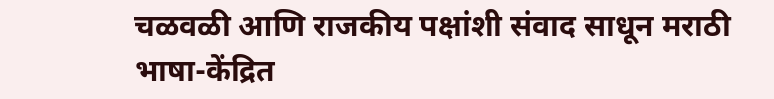चळवळी आणि राजकीय पक्षांशी संवाद साधून मराठी भाषा-केंद्रित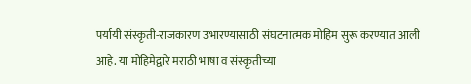पर्यायी संस्कृती-राजकारण उभारण्यासाठी संघटनात्मक मोहिम सुरू करण्यात आली आहे. या मोहिमेद्वारे मराठी भाषा व संस्कृतीच्या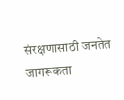संरक्षणासाठी जनतेत जागरूकता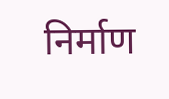निर्माण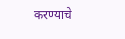करण्याचे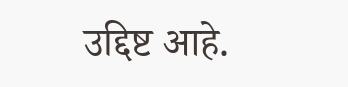उद्दिष्ट आहे.